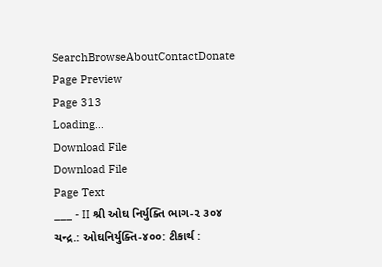SearchBrowseAboutContactDonate
Page Preview
Page 313
Loading...
Download File
Download File
Page Text
___ - II શ્રી ઓઘ નિર્યુક્તિ ભાગ-૨ ૩૦૪ ચન્દ્ર.: ઓઘનિર્યુક્તિ-૪૦૦: ટીકાર્થ :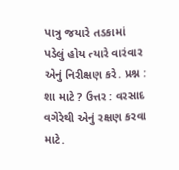પાત્રુ જયારે તડકામાં પડેલું હોય ત્યારે વારંવાર એનું નિરીક્ષણ કરે. પ્રશ્ન : શા માટે ? ઉત્તર : વરસાદ વગેરેથી એનું રક્ષણ કરવા માટે.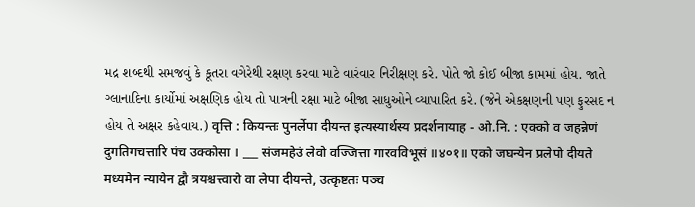મદ્ર શબ્દથી સમજવું કે કૂતરા વગેરેથી રક્ષણ કરવા માટે વારંવાર નિરીક્ષણ કરે. પોતે જો કોઈ બીજા કામમાં હોય. જાતે ગ્લાનાદિના કાર્યોમાં અક્ષણિક હોય તો પાત્રની રક્ષા માટે બીજા સાધુઓને વ્યાપારિત કરે. (જેને એકક્ષણની પણ ફુરસદ ન હોય તે અક્ષર કહેવાય.) वृत्ति : कियन्तः पुनर्लेपा दीयन्त इत्यस्यार्थस्य प्रदर्शनायाह - ओ.नि. : एक्को व जहन्नेणं दुगतिगचत्तारि पंच उक्कोसा । ___ संजमहेउं लेवो वज्जित्ता गारवविभूसं ॥४०१॥ एको जघन्येन प्रलेपो दीयते मध्यमेन न्यायेन द्वौ त्रयश्चत्त्वारो वा लेपा दीयन्ते, उत्कृष्टतः पञ्च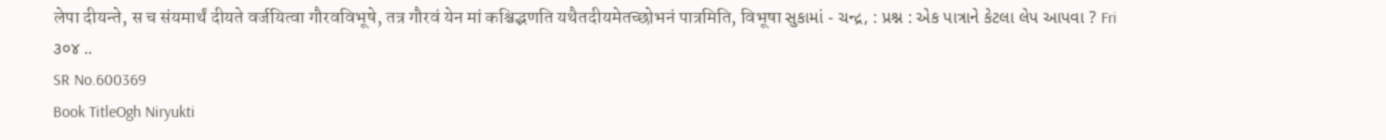लेपा दीयन्ते, स च संयमार्थं दीयते वर्जयित्वा गौरवविभूषे, तत्र गौरवं येन मां कश्चिद्भणति यथैतदीयमेतच्छोभनं पात्रमिति, विभूषा સુકામાં - ચન્દ્ર, : પ્રશ્ન : એક પાત્રાને કેટલા લેપ આપવા ? Fri ૩૦૪ ..
SR No.600369
Book TitleOgh Niryukti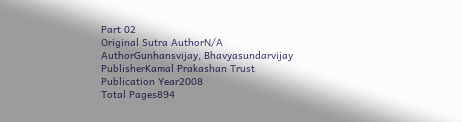Part 02
Original Sutra AuthorN/A
AuthorGunhansvijay, Bhavyasundarvijay
PublisherKamal Prakashan Trust
Publication Year2008
Total Pages894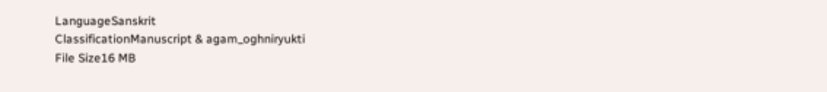LanguageSanskrit
ClassificationManuscript & agam_oghniryukti
File Size16 MB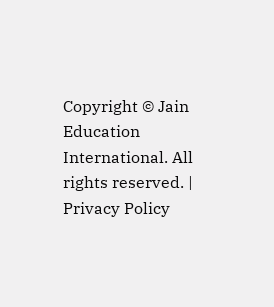Copyright © Jain Education International. All rights reserved. | Privacy Policy